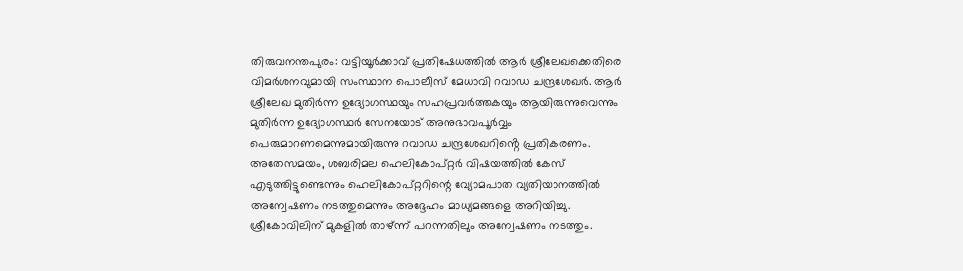തിരുവനന്തപുരം: വട്ടിയൂർക്കാവ് പ്രതിഷേധത്തിൽ ആർ ശ്രീലേഖക്കെതിരെ വിമർശനവുമായി സംസ്ഥാന പൊലീസ് മേധാവി റവാഡ ചന്ദ്രശേഖർ. ആർ ശ്രീലേഖ മുതിർന്ന ഉദ്യോഗസ്ഥയും സഹപ്രവർത്തകയും ആയിരുന്നുവെന്നും മുതിർന്ന ഉദ്യോഗസ്ഥർ സേനയോട് അനുഭാവപൂർവ്വം പെരുമാറണമെന്നുമായിരുന്നു റവാഡ ചന്ദ്രശേഖറിൻ്റെ പ്രതികരണം.
അതേസമയം, ശബരിമല ഹെലികോപ്റ്റർ വിഷയത്തിൽ കേസ് എടുത്തിട്ടുണ്ടെന്നും ഹെലികോപ്റ്ററിന്റെ വ്യോമപാത വ്യതിയാനത്തിൽ അന്വേഷണം നടത്തുമെന്നും അദ്ദേഹം മാധ്യമങ്ങളെ അറിയിച്ചു. ശ്രീകോവിലിന് മുകളിൽ താഴ്ന്ന് പറന്നതിലും അന്വേഷണം നടത്തും.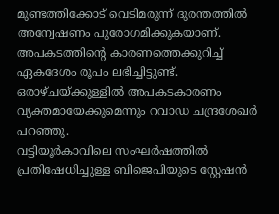മുണ്ടത്തിക്കോട് വെടിമരുന്ന് ദുരന്തത്തിൽ അന്വേഷണം പുരോഗമിക്കുകയാണ്. അപകടത്തിന്റെ കാരണത്തെക്കുറിച്ച് ഏകദേശം രൂപം ലഭിച്ചിട്ടുണ്ട്. ഒരാഴ്ചയ്ക്കുള്ളിൽ അപകടകാരണം വ്യക്തമായേക്കുമെന്നും റവാഡ ചന്ദ്രശേഖർ പറഞ്ഞു.
വട്ടിയൂർകാവിലെ സംഘർഷത്തിൽ പ്രതിഷേധിച്ചുള്ള ബിജെപിയുടെ സ്റ്റേഷൻ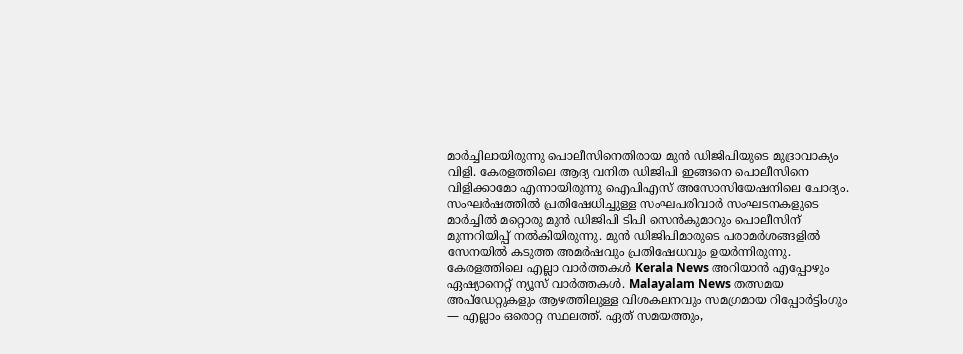മാർച്ചിലായിരുന്നു പൊലീസിനെതിരായ മുൻ ഡിജിപിയുടെ മുദ്രാവാക്യം വിളി. കേരളത്തിലെ ആദ്യ വനിത ഡിജിപി ഇങ്ങനെ പൊലീസിനെ വിളിക്കാമോ എന്നായിരുന്നു ഐപിഎസ് അസോസിയേഷനിലെ ചോദ്യം. സംഘർഷത്തിൽ പ്രതിഷേധിച്ചുള്ള സംഘപരിവാർ സംഘടനകളുടെ മാർച്ചിൽ മറ്റൊരു മുൻ ഡിജിപി ടിപി സെൻകുമാറും പൊലീസിന് മുന്നറിയിപ്പ് നൽകിയിരുന്നു. മുൻ ഡിജിപിമാരുടെ പരാമർശങ്ങളിൽ സേനയിൽ കടുത്ത അമർഷവും പ്രതിഷേധവും ഉയർന്നിരുന്നു.
കേരളത്തിലെ എല്ലാ വാർത്തകൾ Kerala News അറിയാൻ എപ്പോഴും ഏഷ്യാനെറ്റ് ന്യൂസ് വാർത്തകൾ. Malayalam News തത്സമയ അപ്ഡേറ്റുകളും ആഴത്തിലുള്ള വിശകലനവും സമഗ്രമായ റിപ്പോർട്ടിംഗും — എല്ലാം ഒരൊറ്റ സ്ഥലത്ത്. ഏത് സമയത്തും,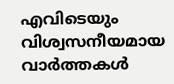എവിടെയും വിശ്വസനീയമായ വാർത്തകൾ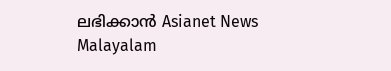ലഭിക്കാൻ Asianet News Malayalam